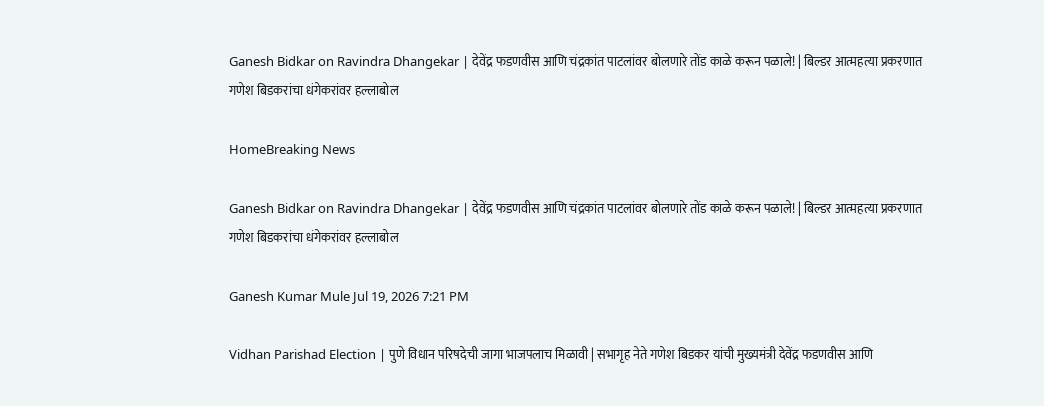Ganesh Bidkar on Ravindra Dhangekar | देवेंद्र फडणवीस आणि चंद्रकांत पाटलांवर बोलणारे तोंड काळे करून पळाले! | बिल्डर आत्महत्या प्रकरणात गणेश बिडकरांचा धंगेकरांवर हल्लाबोल

HomeBreaking News

Ganesh Bidkar on Ravindra Dhangekar | देवेंद्र फडणवीस आणि चंद्रकांत पाटलांवर बोलणारे तोंड काळे करून पळाले! | बिल्डर आत्महत्या प्रकरणात गणेश बिडकरांचा धंगेकरांवर हल्लाबोल

Ganesh Kumar Mule Jul 19, 2026 7:21 PM

Vidhan Parishad Election | पुणे विधान परिषदेची जागा भाजपलाच मिळावी | सभागृह नेते गणेश बिडकर यांची मुख्यमंत्री देवेंद्र फडणवीस आणि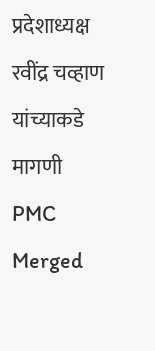प्रदेशाध्यक्ष रवींद्र चव्हाण यांच्याकडे मागणी
PMC Merged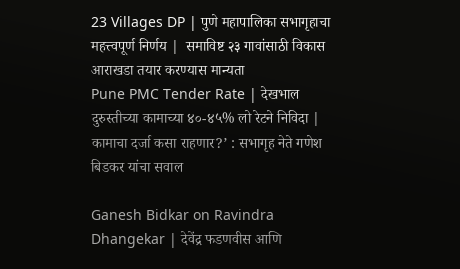23 Villages DP | पुणे महापालिका सभागृहाचा महत्त्वपूर्ण निर्णय |  समाविष्ट २३ गावांसाठी विकास आराखडा तयार करण्यास मान्यता
Pune PMC Tender Rate | देखभाल दुरुस्तीच्या कामाच्या ४०-४५% लो रेटने निविदा | कामाचा दर्जा कसा राहणार?’ : सभागृह नेते गणेश बिडकर यांचा सवाल

Ganesh Bidkar on Ravindra Dhangekar | देवेंद्र फडणवीस आणि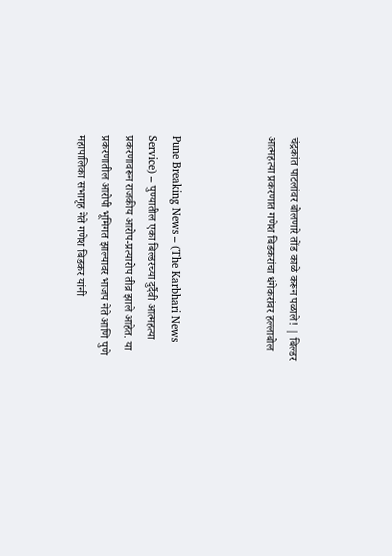चंद्रकांत पाटलांवर बोलणारे तोंड काळे करून पळाले! | बिल्डर आत्महत्या प्रकरणात गणेश बिडकरांचा धंगेकरांवर हल्लाबोल



Pune Breaking News – (The Karbhari News Service) – पुण्यातील एका बिल्डरच्या दुर्दैवी आत्महत्या प्रकरणावरून राजकीय आरोप-प्रत्यारोप तीव्र झाले आहेत. या प्रकरणातील आरोपी भूमिगत झाल्यावर भाजप नेते आणि पुणे महापालिका सभागृह नेते गणेश बिडकर यांनी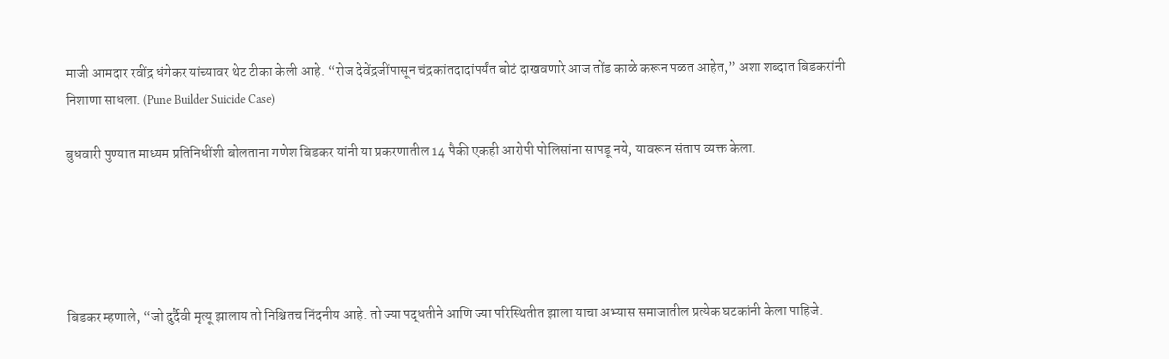माजी आमदार रवींद्र धंगेकर यांच्यावर थेट टीका केली आहे. “रोज देवेंद्रजींपासून चंद्रकांतदादांपर्यंत बोटं दाखवणारे आज तोंड काळे करून पळत आहेत,” अशा शब्दात बिडकरांनी निशाणा साधला. (Pune Builder Suicide Case)

बुधवारी पुण्यात माध्यम प्रतिनिधींशी बोलताना गणेश बिडकर यांनी या प्रकरणातील 14 पैकी एकही आरोपी पोलिसांना सापडू नये, यावरून संताप व्यक्त केला.





बिडकर म्हणाले, “जो दुर्दैवी मृत्यू झालाय तो निश्चितच निंदनीय आहे. तो ज्या पद्धतीने आणि ज्या परिस्थितीत झाला याचा अभ्यास समाजातील प्रत्येक घटकांनी केला पाहिजे.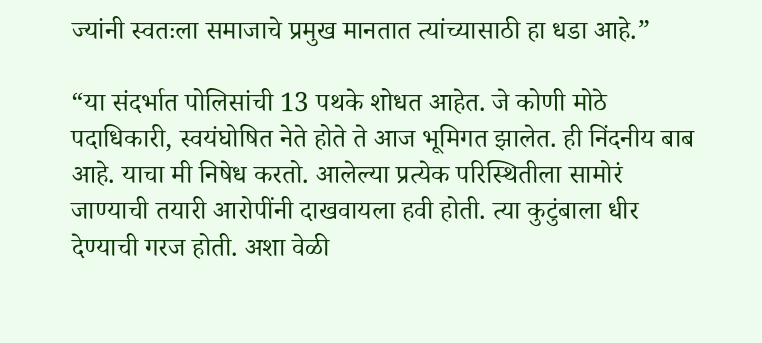ज्यांनी स्वतःला समाजाचे प्रमुख मानतात त्यांच्यासाठी हा धडा आहे.”

“या संदर्भात पोलिसांची 13 पथके शोधत आहेत. जे कोणी मोठे पदाधिकारी, स्वयंघोषित नेते होते ते आज भूमिगत झालेत. ही निंदनीय बाब आहे. याचा मी निषेध करतो. आलेल्या प्रत्येक परिस्थितीला सामोरं जाण्याची तयारी आरोपींनी दाखवायला हवी होती. त्या कुटुंबाला धीर देण्याची गरज होती. अशा वेळी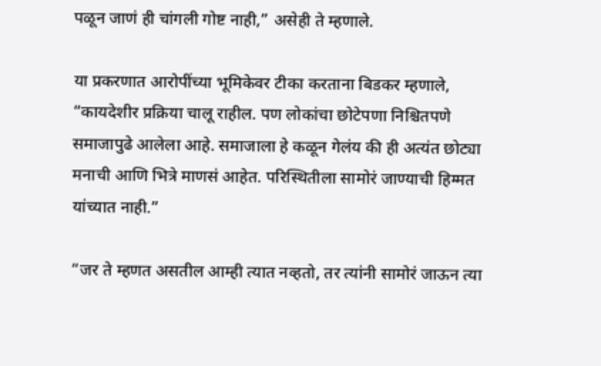पळून जाणं ही चांगली गोष्ट नाही,” असेही ते म्हणाले.

या प्रकरणात आरोपींच्या भूमिकेवर टीका करताना बिडकर म्हणाले, “कायदेशीर प्रक्रिया चालू राहील. पण लोकांचा छोटेपणा निश्चितपणे समाजापुढे आलेला आहे. समाजाला हे कळून गेलंय की ही अत्यंत छोट्या मनाची आणि भित्रे माणसं आहेत. परिस्थितीला सामोरं जाण्याची हिम्मत यांच्यात नाही.”

“जर ते म्हणत असतील आम्ही त्यात नव्हतो, तर त्यांनी सामोरं जाऊन त्या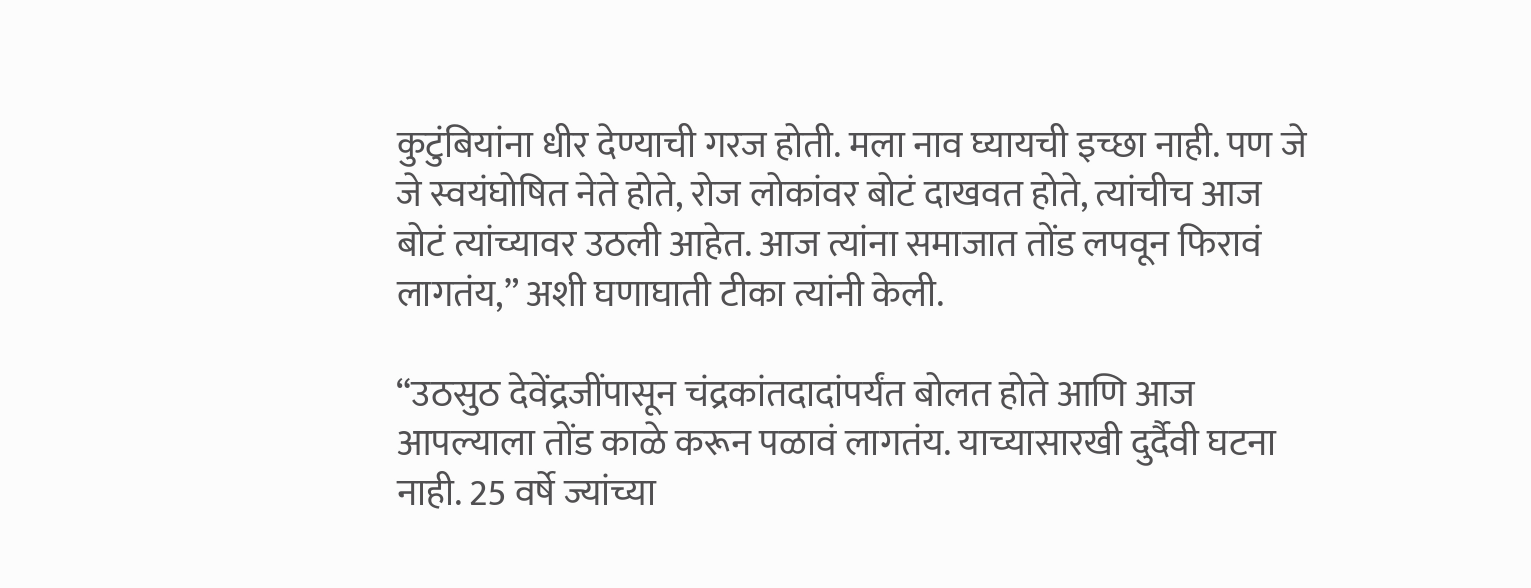कुटुंबियांना धीर देण्याची गरज होती. मला नाव घ्यायची इच्छा नाही. पण जे जे स्वयंघोषित नेते होते, रोज लोकांवर बोटं दाखवत होते, त्यांचीच आज बोटं त्यांच्यावर उठली आहेत. आज त्यांना समाजात तोंड लपवून फिरावं लागतंय,” अशी घणाघाती टीका त्यांनी केली.

“उठसुठ देवेंद्रजींपासून चंद्रकांतदादांपर्यंत बोलत होते आणि आज आपल्याला तोंड काळे करून पळावं लागतंय. याच्यासारखी दुर्दैवी घटना नाही. 25 वर्षे ज्यांच्या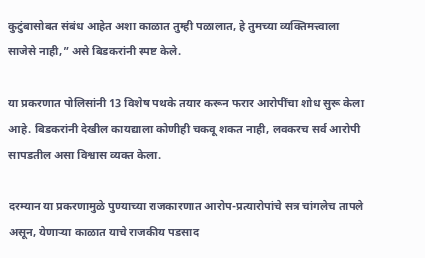कुटुंबासोबत संबंध आहेत अशा काळात तुम्ही पळालात, हे तुमच्या व्यक्तिमत्त्वाला साजेसे नाही,” असे बिडकरांनी स्पष्ट केले.

या प्रकरणात पोलिसांनी 13 विशेष पथके तयार करून फरार आरोपींचा शोध सुरू केला आहे. बिडकरांनी देखील कायद्याला कोणीही चकवू शकत नाही, लवकरच सर्व आरोपी सापडतील असा विश्वास व्यक्त केला.

दरम्यान या प्रकरणामुळे पुण्याच्या राजकारणात आरोप-प्रत्यारोपांचे सत्र चांगलेच तापले असून, येणाऱ्या काळात याचे राजकीय पडसाद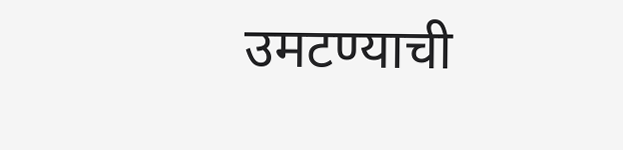उमटण्याची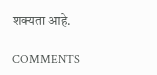शक्यता आहे.

COMMENTS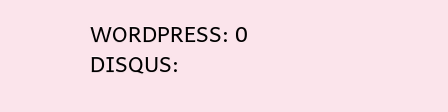WORDPRESS: 0
DISQUS: